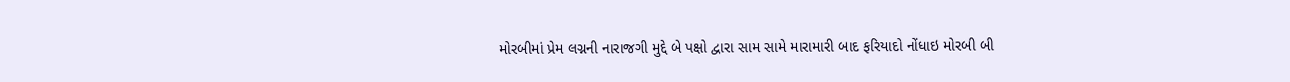મોરબીમાં પ્રેમ લગ્નની નારાજગી મુદ્દે બે પક્ષો દ્વારા સામ સામે મારામારી બાદ ફરિયાદો નોંધાઇ મોરબી બી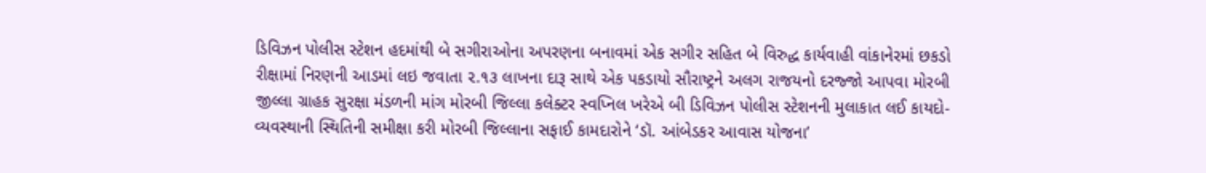ડિવિઝન પોલીસ સ્ટેશન હદમાંથી બે સગીરાઓના અપરણના બનાવમાં એક સગીર સહિત બે વિરુદ્ધ કાર્યવાહી વાંકાનેરમાં છકડો રીક્ષામાં નિરણની આડમાં લઇ જવાતા ૨.૧૩ લાખના દારૂ સાથે એક પકડાયો સૌરાષ્ટ્રને અલગ રાજયનો દરજ્જો આપવા મોરબી જીલ્લા ગ્રાહક સુરક્ષા મંડળની માંગ મોરબી જિલ્લા કલેક્ટર સ્વપ્નિલ ખરેએ બી ડિવિઝન પોલીસ સ્ટેશનની મુલાકાત લઈ કાયદો-વ્યવસ્થાની સ્થિતિની સમીક્ષા કરી મોરબી જિલ્લાના સફાઈ કામદારોને ‘ડૉ. આંબેડકર આવાસ યોજના’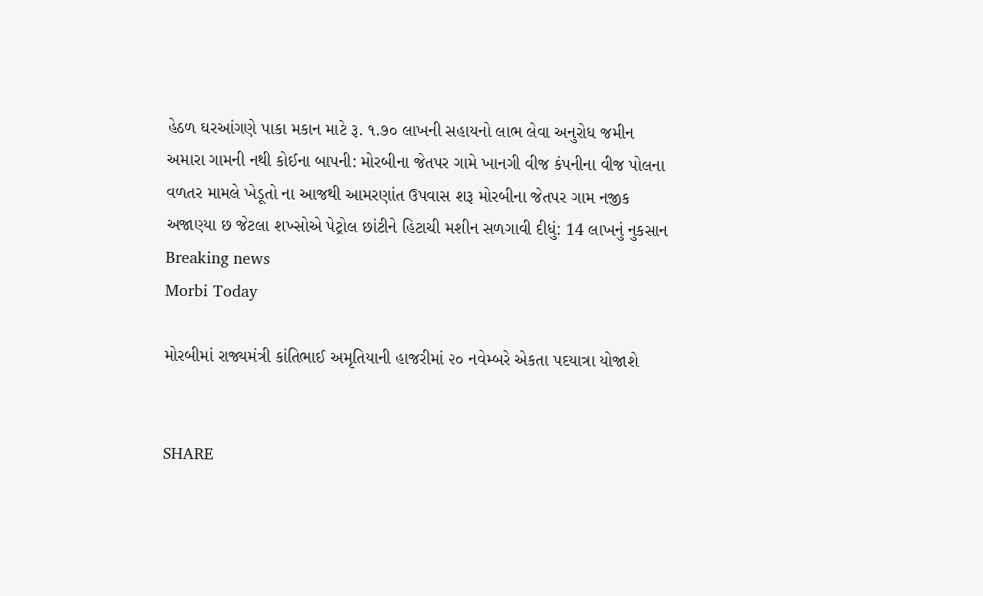હેઠળ ઘરઆંગણે પાકા મકાન માટે રૂ. ૧.૭૦ લાખની સહાયનો લાભ લેવા અનુરોધ જમીન અમારા ગામની નથી કોઈના બાપની: મોરબીના જેતપર ગામે ખાનગી વીજ કંપનીના વીજ પોલના વળતર મામલે ખેડૂતો ના આજથી આમરણાંત ઉપવાસ શરૂ મોરબીના જેતપર ગામ નજીક અજાણ્યા છ જેટલા શખ્સોએ પેટ્રોલ છાંટીને હિટાચી મશીન સળગાવી દીધું: 14 લાખનું નુકસાન
Breaking news
Morbi Today

મોરબીમાં રાજ્યમંત્રી કાંતિભાઈ અમૃતિયાની હાજરીમાં ૨૦ નવેમ્બરે એકતા પદયાત્રા યોજાશે


SHARE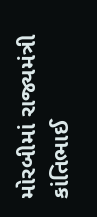મોરબીમાં રાજ્યમંત્રી કાંતિભાઈ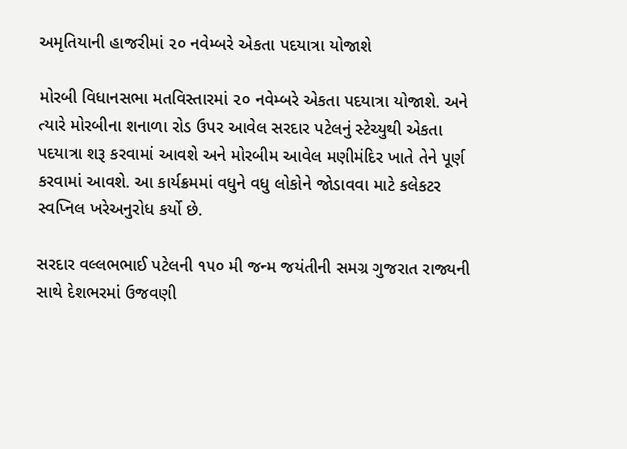અમૃતિયાની હાજરીમાં ૨૦ નવેમ્બરે એકતા પદયાત્રા યોજાશે

મોરબી વિધાનસભા મતવિસ્તારમાં ૨૦ નવેમ્બરે એકતા પદયાત્રા યોજાશે. અને ત્યારે મોરબીના શનાળા રોડ ઉપર આવેલ સરદાર પટેલનું સ્ટેચ્યુથી એકતા પદયાત્રા શરૂ કરવામાં આવશે અને મોરબીમ આવેલ મણીમંદિર ખાતે તેને પૂર્ણ કરવામાં આવશે. આ કાર્યક્રમમાં વધુને વધુ લોકોને જોડાવવા માટે કલેકટર સ્વપ્નિલ ખરેઅનુરોધ કર્યો છે.

સરદાર વલ્લભભાઈ પટેલની ૧૫૦ મી જન્મ જયંતીની સમગ્ર ગુજરાત રાજ્યની સાથે દેશભરમાં ઉજવણી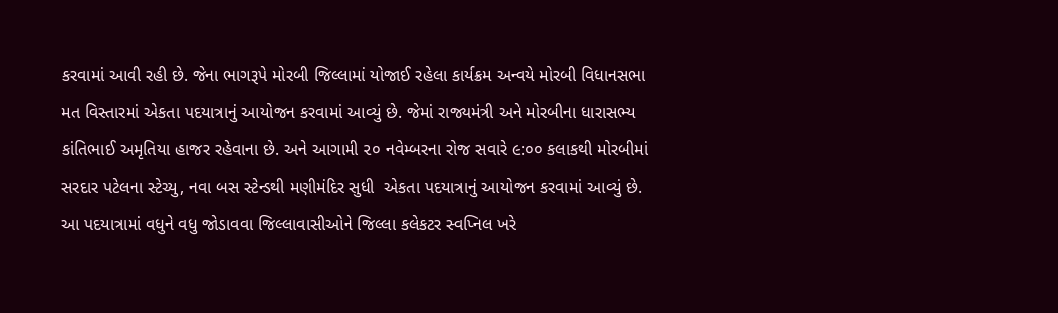કરવામાં આવી રહી છે. જેના ભાગરૂપે મોરબી જિલ્લામાં યોજાઈ રહેલા કાર્યક્રમ અન્વયે મોરબી વિધાનસભા મત વિસ્તારમાં એકતા પદયાત્રાનું આયોજન કરવામાં આવ્યું છે. જેમાં રાજ્યમંત્રી અને મોરબીના ધારાસભ્ય કાંતિભાઈ અમૃતિયા હાજર રહેવાના છે. અને આગામી ૨૦ નવેમ્બરના રોજ સવારે ૯:૦૦ કલાકથી મોરબીમાં સરદાર પટેલના સ્ટેચ્યુ, નવા બસ સ્ટેન્ડથી મણીમંદિર સુધી  એકતા પદયાત્રાનું આયોજન કરવામાં આવ્યું છે. આ પદયાત્રામાં વધુને વધુ જોડાવવા જિલ્લાવાસીઓને જિલ્લા કલેકટર સ્વપ્નિલ ખરે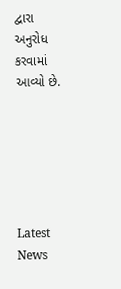દ્વારા અનુરોધ કરવામાં આવ્યો છે.






Latest News